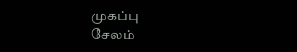முகப்பு
சேலம்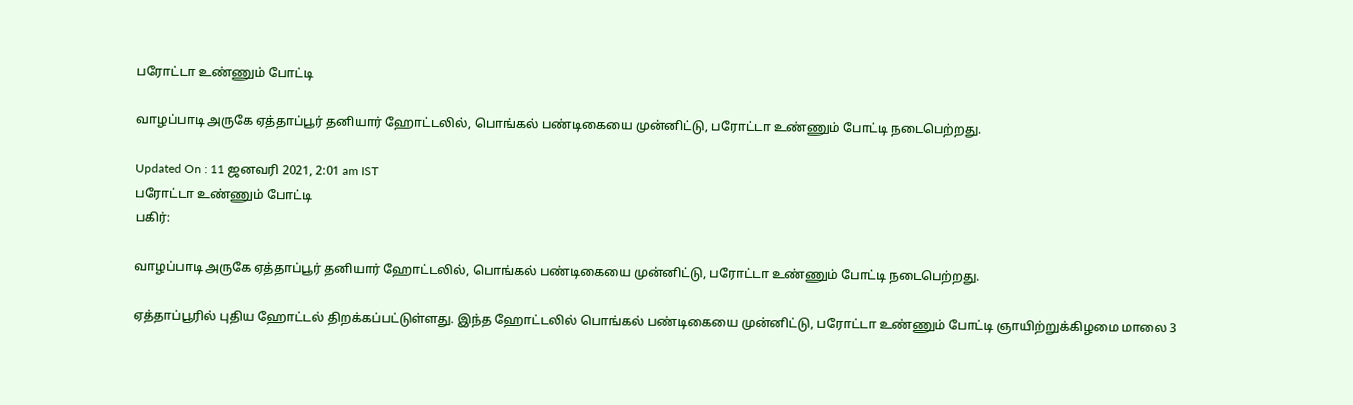பரோட்டா உண்ணும் போட்டி

வாழப்பாடி அருகே ஏத்தாப்பூர் தனியார் ஹோட்டலில், பொங்கல் பண்டிகையை முன்னிட்டு, பரோட்டா உண்ணும் போட்டி நடைபெற்றது.

Updated On : 11 ஜனவரி 2021, 2:01 am IST
பரோட்டா உண்ணும் போட்டி
பகிர்:

வாழப்பாடி அருகே ஏத்தாப்பூர் தனியார் ஹோட்டலில், பொங்கல் பண்டிகையை முன்னிட்டு, பரோட்டா உண்ணும் போட்டி நடைபெற்றது.

ஏத்தாப்பூரில் புதிய ஹோட்டல் திறக்கப்பட்டுள்ளது. இந்த ஹோட்டலில் பொங்கல் பண்டிகையை முன்னிட்டு, பரோட்டா உண்ணும் போட்டி ஞாயிற்றுக்கிழமை மாலை 3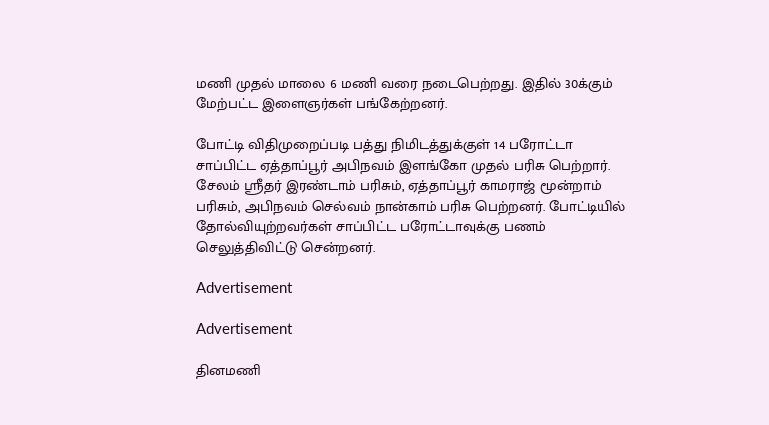மணி முதல் மாலை 6 மணி வரை நடைபெற்றது. இதில் 30க்கும் மேற்பட்ட இளைஞர்கள் பங்கேற்றனர்.

போட்டி விதிமுறைப்படி பத்து நிமிடத்துக்குள் 14 பரோட்டா சாப்பிட்ட ஏத்தாப்பூர் அபிநவம் இளங்கோ முதல் பரிசு பெற்றார். சேலம் ஸ்ரீதர் இரண்டாம் பரிசும், ஏத்தாப்பூர் காமராஜ் மூன்றாம் பரிசும், அபிநவம் செல்வம் நான்காம் பரிசு பெற்றனர். போட்டியில் தோல்வியுற்றவர்கள் சாப்பிட்ட பரோட்டாவுக்கு பணம் செலுத்திவிட்டு சென்றனர்.

Advertisement

Advertisement

தினமணி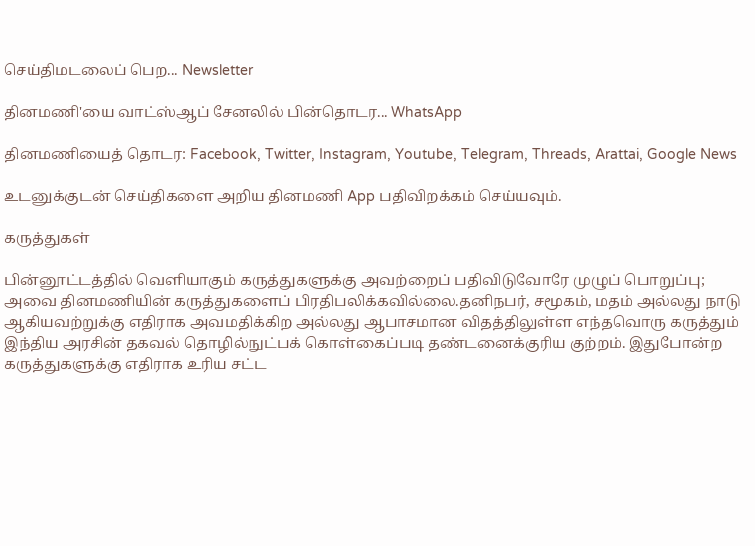செய்திமடலைப் பெற... Newsletter

தினமணி'யை வாட்ஸ்ஆப் சேனலில் பின்தொடர... WhatsApp

தினமணியைத் தொடர: Facebook, Twitter, Instagram, Youtube, Telegram, Threads, Arattai, Google News

உடனுக்குடன் செய்திகளை அறிய தினமணி App பதிவிறக்கம் செய்யவும்.

கருத்துகள்

பின்னூட்டத்தில் வெளியாகும் கருத்துகளுக்கு அவற்றைப் பதிவிடுவோரே முழுப் பொறுப்பு; அவை தினமணியின் கருத்துகளைப் பிரதிபலிக்கவில்லை.தனிநபர், சமூகம், மதம் அல்லது நாடு ஆகியவற்றுக்கு எதிராக அவமதிக்கிற அல்லது ஆபாசமான விதத்திலுள்ள எந்தவொரு கருத்தும் இந்திய அரசின் தகவல் தொழில்நுட்பக் கொள்கைப்படி தண்டனைக்குரிய குற்றம். இதுபோன்ற கருத்துகளுக்கு எதிராக உரிய சட்ட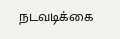நடவடிக்கை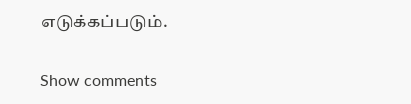எடுக்கப்படும்.

Show comments